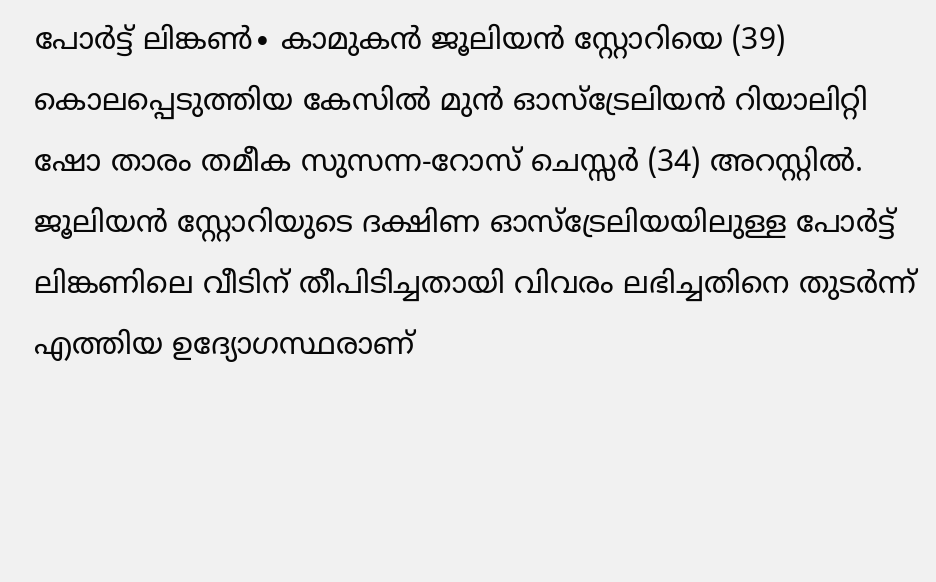പോർട്ട് ലിങ്കൺ∙ കാമുകൻ ജൂലിയൻ സ്റ്റോറിയെ (39) കൊലപ്പെടുത്തിയ കേസിൽ മുൻ ഓസ്ട്രേലിയൻ റിയാലിറ്റി ഷോ താരം തമീക സുസന്ന-റോസ് ചെസ്സർ (34) അറസ്റ്റിൽ. ജൂലിയൻ സ്റ്റോറിയുടെ ദക്ഷിണ ഓസ്ട്രേലിയയിലുള്ള പോർട്ട് ലിങ്കണിലെ വീടിന് തീപിടിച്ചതായി വിവരം ലഭിച്ചതിനെ തുടർന്ന് എത്തിയ ഉദ്യോഗസ്ഥരാണ്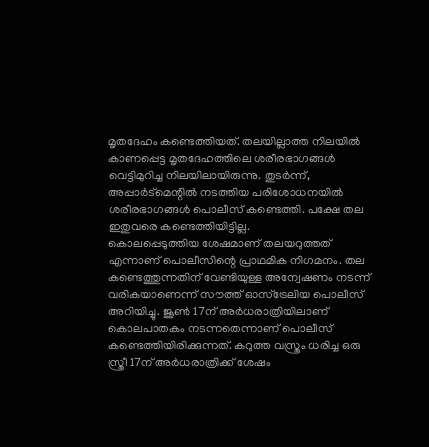മൃതദേഹം കണ്ടെത്തിയത്. തലയില്ലാത്ത നിലയിൽ കാണപ്പെട്ട മൃതദേഹത്തിലെ ശരീരഭാഗങ്ങൾ വെട്ടിമുറിച്ച നിലയിലായിരുന്നു. തുടർന്ന്, അപ്പാർട്മെന്റിൽ നടത്തിയ പരിശോധനയിൽ ശരീരഭാഗങ്ങൾ പൊലീസ് കണ്ടെത്തി. പക്ഷേ തല ഇതുവരെ കണ്ടെത്തിയിട്ടില്ല.
കൊലപ്പെടുത്തിയ ശേഷമാണ് തലയറുത്തത് എന്നാണ് പൊലീസിന്റെ പ്രാഥമിക നിഗമനം. തല കണ്ടെത്തുന്നതിന് വേണ്ടിയുള്ള അന്വേഷണം നടന്ന് വരികയാണെന്ന് സൗത്ത് ഓസ്ട്രേലിയ പൊലീസ് അറിയിച്ചു. ജൂൺ 17ന് അർധരാത്രിയിലാണ് കൊലപാതകം നടന്നതെന്നാണ് പൊലീസ് കണ്ടെത്തിയിരിക്കുന്നത്. കറുത്ത വസ്ത്രം ധരിച്ച ഒരു സ്ത്രീ 17ന് അർധരാത്രിക്ക് ശേഷം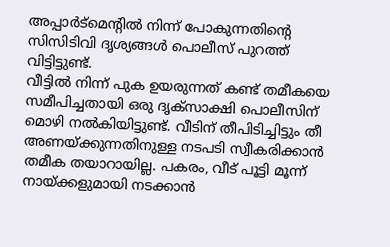അപ്പാർട്മെന്റിൽ നിന്ന് പോകുന്നതിന്റെ സിസിടിവി ദൃശ്യങ്ങൾ പൊലീസ് പുറത്ത് വിട്ടിട്ടുണ്ട്.
വീട്ടിൽ നിന്ന് പുക ഉയരുന്നത് കണ്ട് തമീകയെ സമീപിച്ചതായി ഒരു ദൃക്സാക്ഷി പൊലീസിന് മൊഴി നൽകിയിട്ടുണ്ട്. വീടിന് തീപിടിച്ചിട്ടും തീ അണയ്ക്കുന്നതിനുള്ള നടപടി സ്വീകരിക്കാൻ തമീക തയാറായില്ല. പകരം, വീട് പൂട്ടി മൂന്ന് നായ്ക്കളുമായി നടക്കാൻ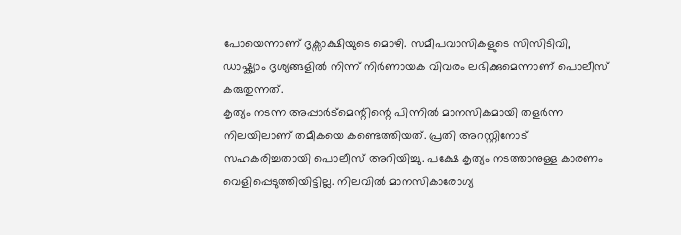പോയെന്നാണ് ദൃക്സാക്ഷിയുടെ മൊഴി. സമീപവാസികളുടെ സിസിടിവി, ഡാഷ്ക്യാം ദൃശ്യങ്ങളിൽ നിന്ന് നിർണായക വിവരം ലഭിക്കുമെന്നാണ് പൊലീസ് കരുതുന്നത്.
കൃത്യം നടന്ന അപ്പാർട്മെന്റിന്റെ പിന്നിൽ മാനസികമായി തളർന്ന നിലയിലാണ് തമീകയെ കണ്ടെത്തിയത്. പ്രതി അറസ്റ്റിനോട് സഹകരിച്ചതായി പൊലീസ് അറിയിച്ചു. പക്ഷേ കൃത്യം നടത്താനുള്ള കാരണം വെളിപ്പെടുത്തിയിട്ടില്ല. നിലവിൽ മാനസികാരോഗ്യ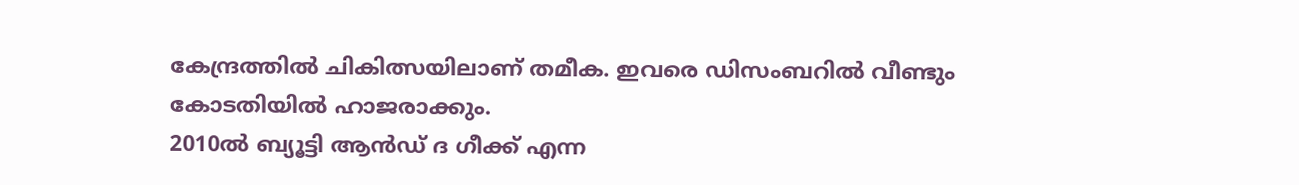കേന്ദ്രത്തിൽ ചികിത്സയിലാണ് തമീക. ഇവരെ ഡിസംബറിൽ വീണ്ടും കോടതിയിൽ ഹാജരാക്കും.
2010ൽ ബ്യൂട്ടി ആൻഡ് ദ ഗീക്ക് എന്ന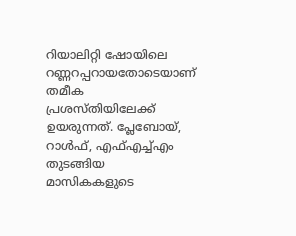റിയാലിറ്റി ഷോയിലെ റണ്ണറപ്പറായതോടെയാണ് തമീക പ്രശസ്തിയിലേക്ക് ഉയരുന്നത്. പ്ലേബോയ്, റാൾഫ്, എഫ്എച്ച്എം തുടങ്ങിയ മാസികകളുടെ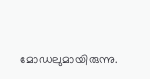മോഡലുമായിരുന്നു.